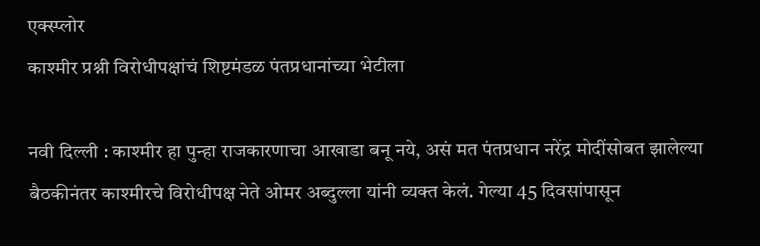एक्स्प्लोर
काश्मीर प्रश्नी विरोधीपक्षांचं शिष्टमंडळ पंतप्रधानांच्या भेटीला

नवी दिल्ली : काश्मीर हा पुन्हा राजकारणाचा आखाडा बनू नये, असं मत पंतप्रधान नरेंद्र मोदींसोबत झालेल्या बैठकीनंतर काश्मीरचे विरोधीपक्ष नेते ओमर अब्दुल्ला यांनी व्यक्त केलं. गेल्या 45 दिवसांपासून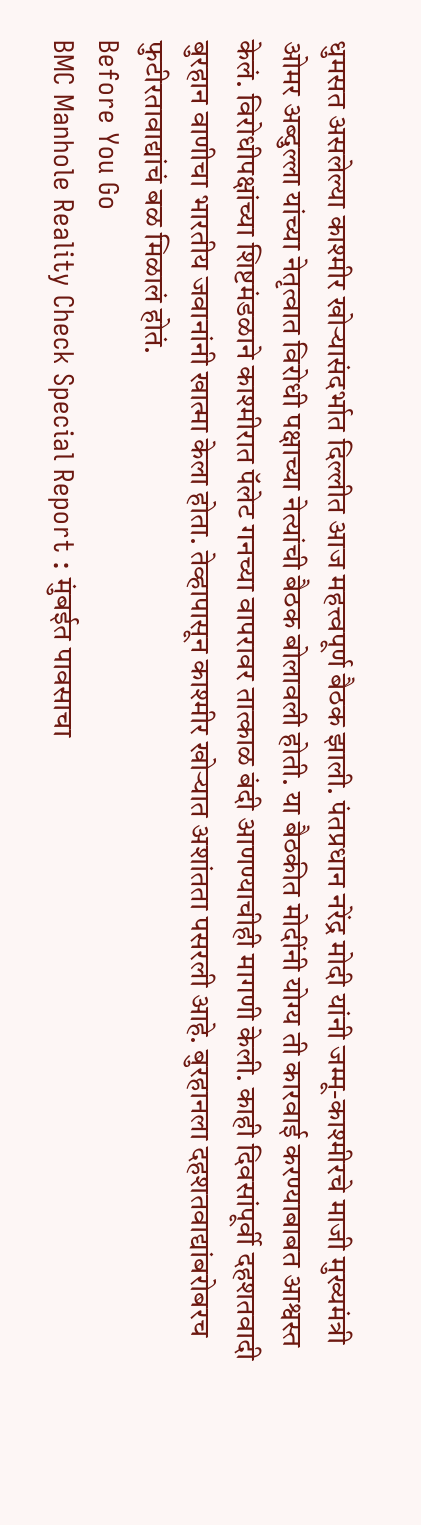धुमसत असलेल्या काश्मीर खोऱ्यासंदर्भात दिल्लीत आज महत्त्वपूर्ण बैठक झाली. पंतप्रधान नरेंद्र मोदी यांनी जम्मू-काश्मीरचे माजी मुख्यमंत्री ओमर अब्दुल्ला यांच्या नेतृत्वात विरोधी पक्षाच्या नेत्यांची बैठक बोलावली होती. या बैठकीत मोदींनी योग्य ती कारवाई करण्याबाबत आश्वस्त केलं. विरोधीपक्षांच्या शिष्टमंडळाने काश्मीरात पॅलेट गनच्या वापरावर तात्काळ बंदी आणण्याचीही मागणी केली. काही दिवसांपूर्वी दहशतवादी बुरहान वाणीचा भारतीय जवानांनी खात्मा केला होता. तेव्हापासून काश्मीर खोऱ्यात अशांतता पसरली आहे. बुरहानला दहशतवाद्यांबरोबरच फुटीरतावाद्यांचं बळ मिळालं होतं.
Before You Go
BMC Manhole Reality Check Special Report : मुंबईत पावसाचा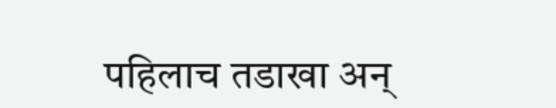पहिलाच तडाखा अन्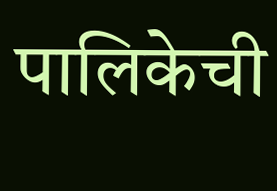पालिकेची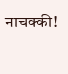नाचक्की!